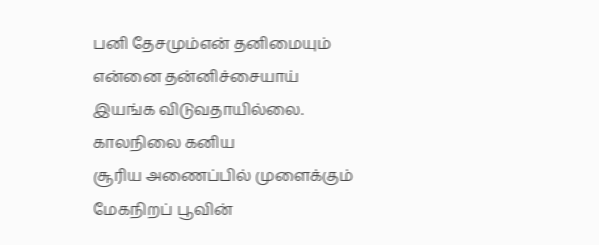பனி தேசமும்என் தனிமையும்
என்னை தன்னிச்சையாய்
இயங்க விடுவதாயில்லை.
காலநிலை கனிய
சூரிய அணைப்பில் முளைக்கும்
மேகநிறப் பூவின்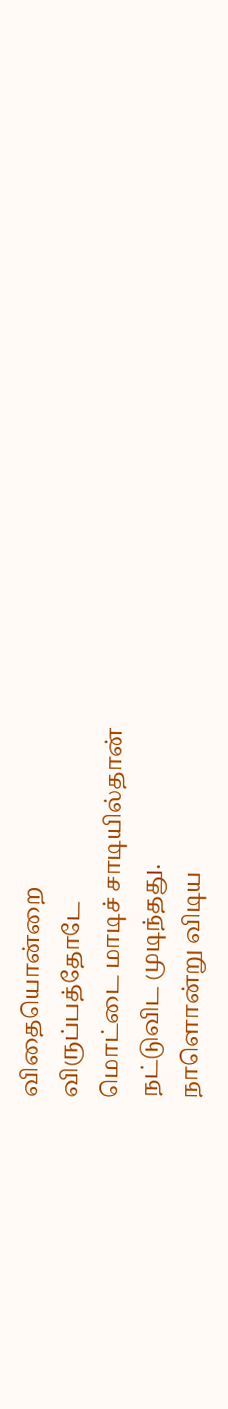விதையொன்றை
விருப்பத்தோடே
மொட்டை மாடிச் சாடியில்தான்
நட்டுவிட முடிந்தது.
நாளொன்று விடிய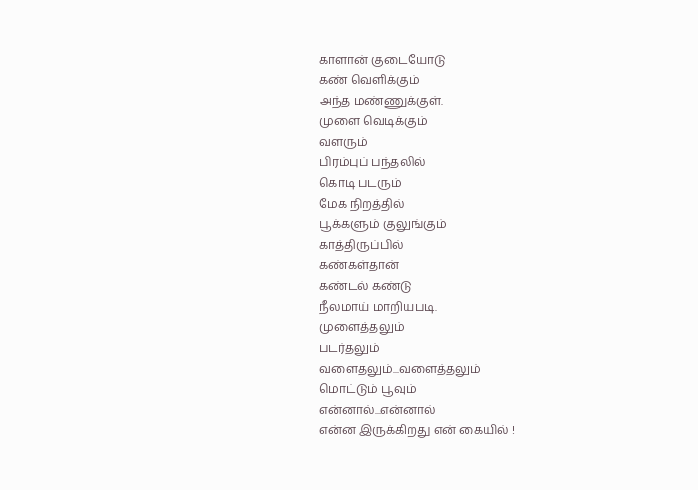காளான் குடையோடு
கண் வெளிக்கும்
அந்த மண்ணுக்குள்.
முளை வெடிக்கும்
வளரும்
பிரம்புப் பந்தலில்
கொடி படரும்
மேக நிறத்தில்
பூக்களும் குலுங்கும்
காத்திருப்பில்
கண்கள்தான்
கண்டல் கண்டு
நீலமாய் மாறியபடி.
முளைத்தலும்
படர்தலும்
வளைதலும்...வளைத்தலும்
மொட்டும் பூவும்
என்னால்...என்னால்
என்ன இருக்கிறது என் கையில் !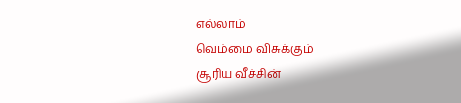எல்லாம்
வெம்மை விசுக்கும்
சூரிய வீச்சின்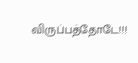விருப்பத்தோடே!!!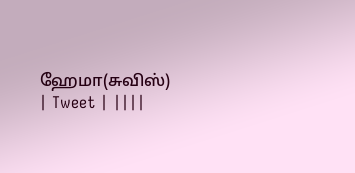ஹேமா(சுவிஸ்)
| Tweet | ||||